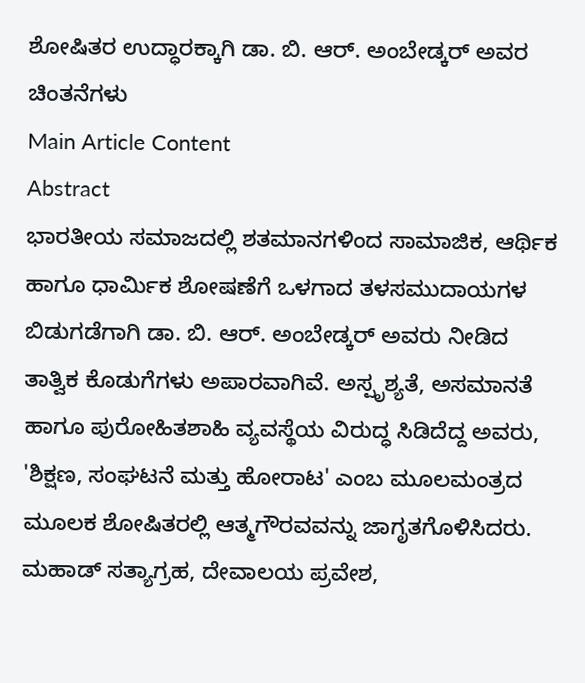ಶೋಷಿತರ ಉದ್ಧಾರಕ್ಕಾಗಿ ಡಾ. ಬಿ. ಆರ್. ಅಂಬೇಡ್ಕರ್ ಅವರ ಚಿಂತನೆಗಳು
Main Article Content
Abstract
ಭಾರತೀಯ ಸಮಾಜದಲ್ಲಿ ಶತಮಾನಗಳಿಂದ ಸಾಮಾಜಿಕ, ಆರ್ಥಿಕ ಹಾಗೂ ಧಾರ್ಮಿಕ ಶೋಷಣೆಗೆ ಒಳಗಾದ ತಳಸಮುದಾಯಗಳ ಬಿಡುಗಡೆಗಾಗಿ ಡಾ. ಬಿ. ಆರ್. ಅಂಬೇಡ್ಕರ್ ಅವರು ನೀಡಿದ ತಾತ್ವಿಕ ಕೊಡುಗೆಗಳು ಅಪಾರವಾಗಿವೆ. ಅಸ್ಪೃಶ್ಯತೆ, ಅಸಮಾನತೆ ಹಾಗೂ ಪುರೋಹಿತಶಾಹಿ ವ್ಯವಸ್ಥೆಯ ವಿರುದ್ಧ ಸಿಡಿದೆದ್ದ ಅವರು, 'ಶಿಕ್ಷಣ, ಸಂಘಟನೆ ಮತ್ತು ಹೋರಾಟ' ಎಂಬ ಮೂಲಮಂತ್ರದ ಮೂಲಕ ಶೋಷಿತರಲ್ಲಿ ಆತ್ಮಗೌರವವನ್ನು ಜಾಗೃತಗೊಳಿಸಿದರು. ಮಹಾಡ್ ಸತ್ಯಾಗ್ರಹ, ದೇವಾಲಯ ಪ್ರವೇಶ,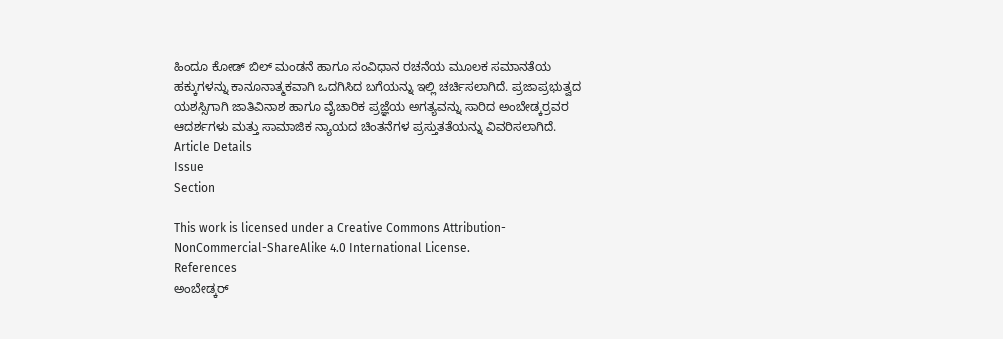ಹಿಂದೂ ಕೋಡ್ ಬಿಲ್ ಮಂಡನೆ ಹಾಗೂ ಸಂವಿಧಾನ ರಚನೆಯ ಮೂಲಕ ಸಮಾನತೆಯ ಹಕ್ಕುಗಳನ್ನು ಕಾನೂನಾತ್ಮಕವಾಗಿ ಒದಗಿಸಿದ ಬಗೆಯನ್ನು ಇಲ್ಲಿ ಚರ್ಚಿಸಲಾಗಿದೆ. ಪ್ರಜಾಪ್ರಭುತ್ವದ ಯಶಸ್ಸಿಗಾಗಿ ಜಾತಿವಿನಾಶ ಹಾಗೂ ವೈಚಾರಿಕ ಪ್ರಜ್ಞೆಯ ಅಗತ್ಯವನ್ನು ಸಾರಿದ ಅಂಬೇಡ್ಕರ್ರವರ ಆದರ್ಶಗಳು ಮತ್ತು ಸಾಮಾಜಿಕ ನ್ಯಾಯದ ಚಿಂತನೆಗಳ ಪ್ರಸ್ತುತತೆಯನ್ನು ವಿವರಿಸಲಾಗಿದೆ.
Article Details
Issue
Section

This work is licensed under a Creative Commons Attribution-NonCommercial-ShareAlike 4.0 International License.
References
ಅಂಬೇಡ್ಕರ್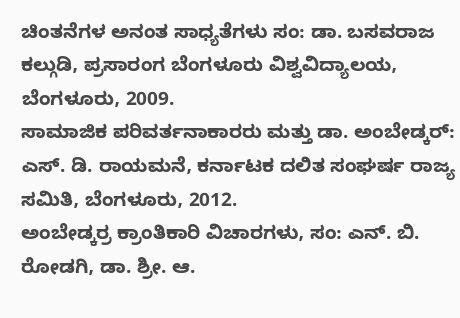ಚಿಂತನೆಗಳ ಅನಂತ ಸಾಧ್ಯತೆಗಳು ಸಂ: ಡಾ. ಬಸವರಾಜ ಕಲ್ಗುಡಿ, ಪ್ರಸಾರಂಗ ಬೆಂಗಳೂರು ವಿಶ್ವವಿದ್ಯಾಲಯ, ಬೆಂಗಳೂರು, 2009.
ಸಾಮಾಜಿಕ ಪರಿವರ್ತನಾಕಾರರು ಮತ್ತು ಡಾ. ಅಂಬೇಡ್ಕರ್: ಎಸ್. ಡಿ. ರಾಯಮನೆ, ಕರ್ನಾಟಕ ದಲಿತ ಸಂಘರ್ಷ ರಾಜ್ಯ ಸಮಿತಿ, ಬೆಂಗಳೂರು, 2012.
ಅಂಬೇಡ್ಕರ್ರ ಕ್ರಾಂತಿಕಾರಿ ವಿಚಾರಗಳು, ಸಂ: ಎನ್. ಬಿ. ರೋಡಗಿ, ಡಾ. ಶ್ರೀ. ಆ.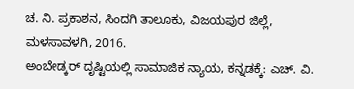ಚ. ನಿ. ಪ್ರಕಾಶನ, ಸಿಂದಗಿ ತಾಲೂಕು, ವಿಜಯಪುರ ಜಿಲ್ಲೆ, ಮಳಸಾವಳಗಿ, 2016.
ಅಂಬೇಡ್ಕರ್ ದೃಷ್ಟಿಯಲ್ಲಿ ಸಾಮಾಜಿಕ ನ್ಯಾಯ, ಕನ್ನಡಕ್ಕೆ: ಎಚ್. ವಿ.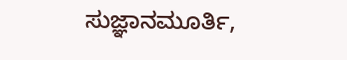ಸುಜ್ಞಾನಮೂರ್ತಿ,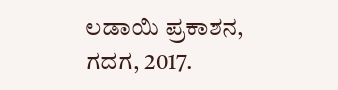ಲಡಾಯಿ ಪ್ರಕಾಶನ, ಗದಗ, 2017.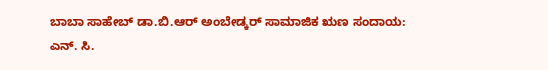ಬಾಬಾ ಸಾಹೇಬ್ ಡಾ.ಬಿ.ಆರ್ ಅಂಬೇಡ್ಕರ್ ಸಾಮಾಜಿಕ ಋಣ ಸಂದಾಯ: ಎನ್. ಸಿ.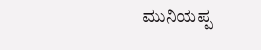ಮುನಿಯಪ್ಪ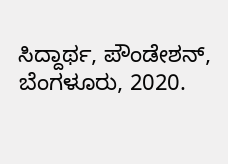ಸಿದ್ದಾರ್ಥ, ಪೌಂಡೇಶನ್, ಬೆಂಗಳೂರು, 2020.